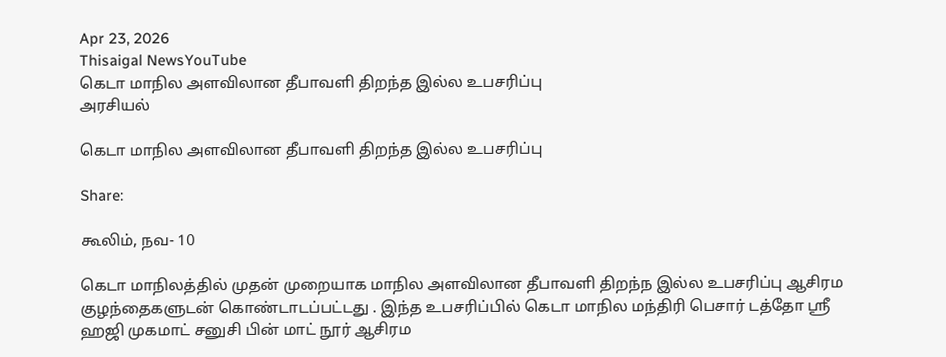Apr 23, 2026
Thisaigal NewsYouTube
கெடா மாநில அளவிலான தீபாவளி திறந்த இல்ல உபசரிப்பு
அரசியல்

கெடா மாநில அளவிலான தீபாவளி திறந்த இல்ல உபசரிப்பு

Share:

கூலிம், நவ- 10

கெடா மாநிலத்தில் முதன் முறையாக மாநில அளவிலான தீபாவளி திறந்ந இல்ல உபசரிப்பு ஆசிரம குழந்தைகளுடன் கொண்டாடப்பட்டது . இந்த உபசரிப்பில் கெடா மாநில மந்திரி பெசார் டத்தோ ஸ்ரீ ஹஜி முகமாட் சனுசி பின் மாட் நூர் ஆசிரம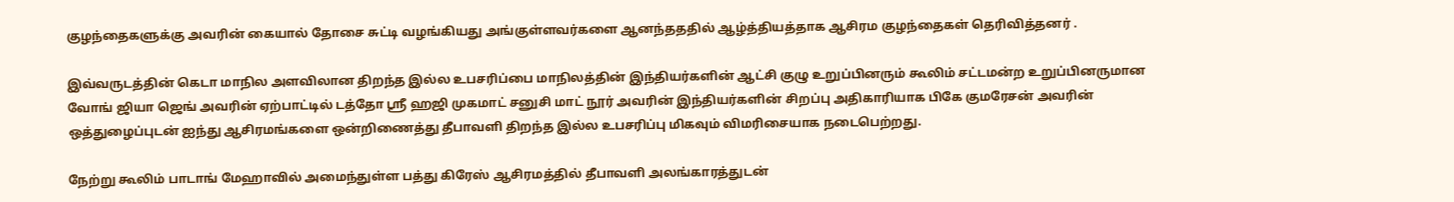குழந்தைகளுக்கு அவரின் கையால் தோசை சுட்டி வழங்கியது அங்குள்ளவர்களை ஆனந்தததில் ஆழ்த்தியத்தாக ஆசிரம குழந்தைகள் தெரிவித்தனர் .

இவ்வருடத்தின் கெடா மாநில அளவிலான திறந்த இல்ல உபசரிப்பை மாநிலத்தின் இந்தியர்களின் ஆட்சி குழு உறுப்பினரும் கூலிம் சட்டமன்ற உறுப்பினருமான வோங் ஜியா ஜெங் அவரின் ஏற்பாட்டில் டத்தோ ஸ்ரீ ஹஜி முகமாட் சனுசி மாட் நூர் அவரின் இந்தியர்களின் சிறப்பு அதிகாரியாக பிகே குமரேசன் அவரின் ஒத்துழைப்புடன் ஐந்து ஆசிரமங்களை ஒன்றிணைத்து தீபாவளி திறந்த இல்ல உபசரிப்பு மிகவும் விமரிசையாக நடைபெற்றது.

நேற்று கூலிம் பாடாங் மேஹாவில் அமைந்துள்ள பத்து கிரேஸ் ஆசிரமத்தில் தீபாவளி அலங்காரத்துடன்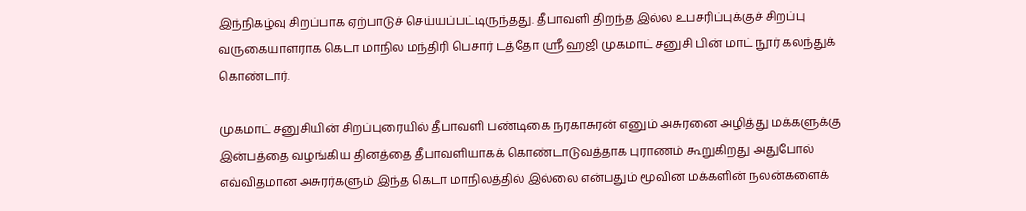இந்நிகழ்வு சிறப்பாக ஏற்பாடுச் செய்யப்பட்டிருந்தது. தீபாவளி திறந்த இல்ல உபசரிப்புக்குச் சிறப்பு வருகையாளராக கெடா மாநில மந்திரி பெசார் டத்தோ ஸ்ரீ ஹஜி முகமாட் சனுசி பின் மாட் நூர் கலந்துக் கொண்டார்.

முகமாட் சனுசியின் சிறப்புரையில் தீபாவளி பண்டிகை நரகாசுரன் எனும் அசுரனை அழித்து மக்களுக்கு இன்பத்தை வழங்கிய தினத்தை தீபாவளியாகக் கொண்டாடுவத்தாக புராணம் கூறுகிறது அதுபோல் எவ்விதமான அசுரர்களும் இந்த கெடா மாநிலத்தில் இல்லை என்பதும் மூவின மக்களின் நலன்களைக்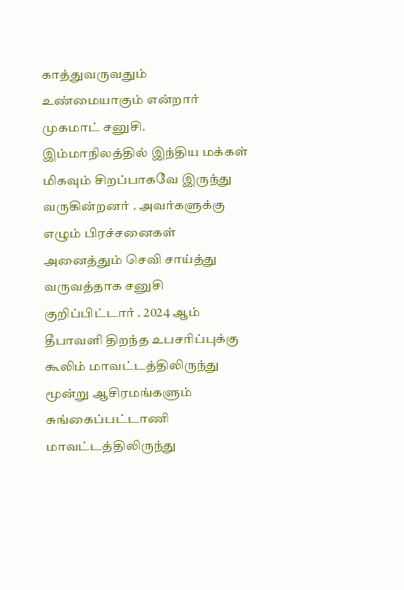காத்துவருவதும் உண்மையாகும் என்றார் முகமாட் சனுசி. இம்மாநிலத்தில் இந்திய மக்கள் மிகவும் சிறப்பாகவே இருந்து வருகின்றனர் . அவர்களுக்கு எழும் பிரச்சனைகள் அனைத்தும் செவி சாய்த்து வருவத்தாக சனுசி குறிப்பிட்டார் . 2024 ஆம் தீபாவளி திறந்த உபசரிப்புக்கு கூலிம் மாவட்டத்திலிருந்து மூன்று ஆசிரமங்களும் சுங்கைப்பட்டாணி மாவட்டத்திலிருந்து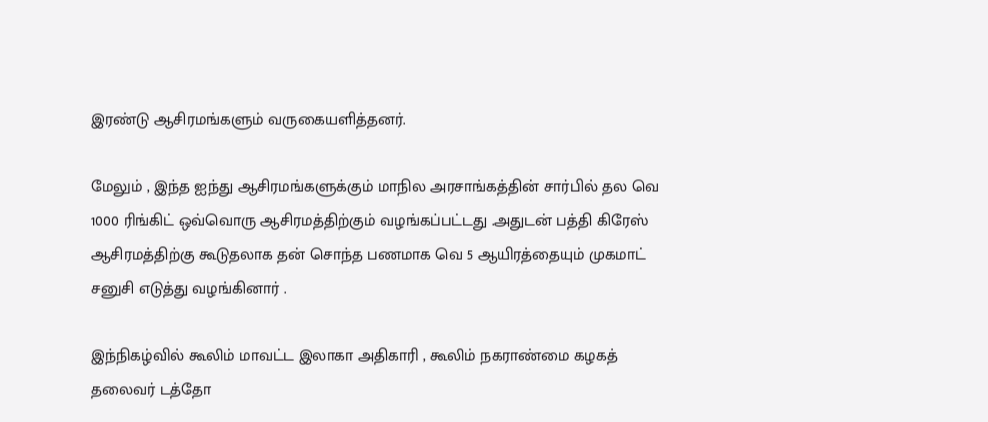இரண்டு ஆசிரமங்களும் வருகையளித்தனர்.

மேலும் , இந்த ஐந்து ஆசிரமங்களுக்கும் மாநில அரசாங்கத்தின் சார்பில் தல வெ 1000 ரிங்கிட் ஒவ்வொரு ஆசிரமத்திற்கும் வழங்கப்பட்டது .அதுடன் பத்தி கிரேஸ் ஆசிரமத்திற்கு கூடுதலாக தன் சொந்த பணமாக வெ 5 ஆயிரத்தையும் முகமாட் சனுசி எடுத்து வழங்கினார் .

இந்நிகழ்வில் கூலிம் மாவட்ட இலாகா அதிகாரி , கூலிம் நகராண்மை கழகத் தலைவர் டத்தோ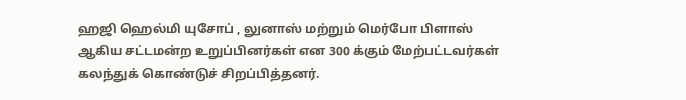ஹஜி ஹெல்மி யுசோப் , லுனாஸ் மற்றும் மெர்போ பிளாஸ் ஆகிய சட்டமன்ற உறுப்பினர்கள் என 300 க்கும் மேற்பட்டவர்கள் கலந்துக் கொண்டுச் சிறப்பித்தனர்.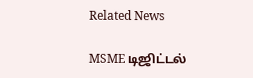Related News

MSME டிஜிட்டல்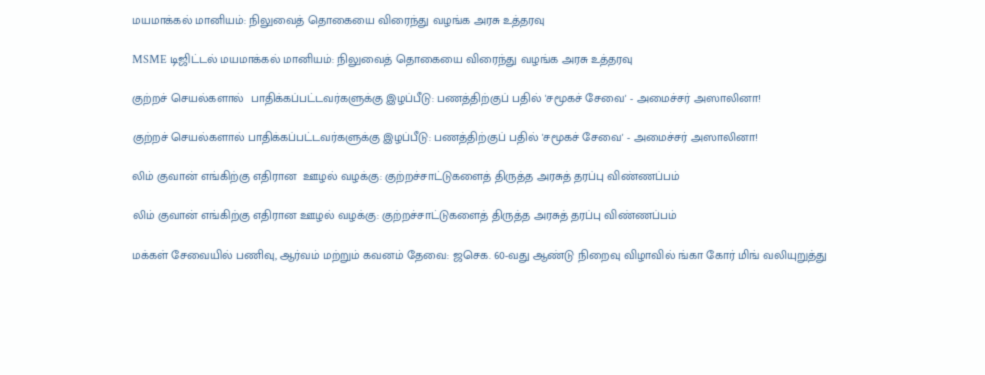மயமாக்கல் மானியம்: நிலுவைத் தொகையை விரைந்து வழங்க அரசு உத்தரவு

MSME டிஜிட்டல் மயமாக்கல் மானியம்: நிலுவைத் தொகையை விரைந்து வழங்க அரசு உத்தரவு

குற்றச் செயல்களால்  பாதிக்கப்பட்டவர்களுக்கு இழப்பீடு: பணத்திற்குப் பதில் 'சமூகச் சேவை' - அமைச்சர் அஸாலினா!

குற்றச் செயல்களால் பாதிக்கப்பட்டவர்களுக்கு இழப்பீடு: பணத்திற்குப் பதில் 'சமூகச் சேவை' - அமைச்சர் அஸாலினா!

லிம் குவான் எங்கிற்கு எதிரான  ஊழல் வழக்கு: குற்றச்சாட்டுகளைத் திருத்த அரசுத் தரப்பு விண்ணப்பம்

லிம் குவான் எங்கிற்கு எதிரான ஊழல் வழக்கு: குற்றச்சாட்டுகளைத் திருத்த அரசுத் தரப்பு விண்ணப்பம்

மக்கள் சேவையில் பணிவு, ஆர்வம் மற்றும் கவனம் தேவை: ஜசெக. 60-வது ஆண்டு நிறைவு விழாவில் ங்கா கோர் மிங் வலியுறுத்து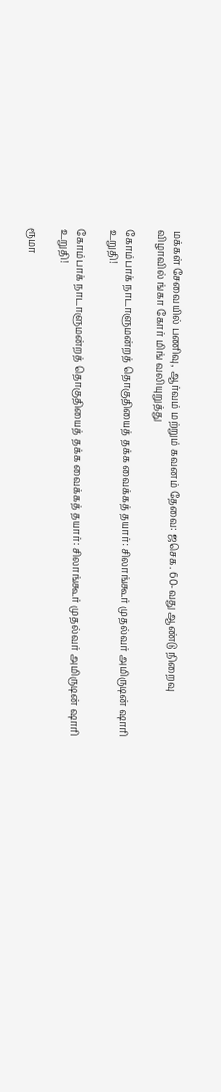மக்கள் சேவையில் பணிவு, ஆர்வம் மற்றும் கவனம் தேவை: ஜசெக. 60-வது ஆண்டு நிறைவு விழாவில் ங்கா கோர் மிங் வலியுறுத்து

கோம்பாக் நாடாளுமன்றத் தொகுதியைத் தக்க வைக்கத் தயார்: சிலாங்கூர் முதல்வர் அமிருடின் ஷாரி உறுதி!

கோம்பாக் நாடாளுமன்றத் தொகுதியைத் தக்க வைக்கத் தயார்: சிலாங்கூர் முதல்வர் அமிருடின் ஷாரி உறுதி!

ரூமா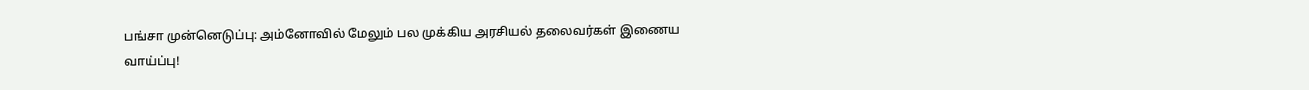பங்சா முன்னெடுப்பு: அம்னோவில் மேலும் பல முக்கிய அரசியல் தலைவர்கள் இணைய வாய்ப்பு!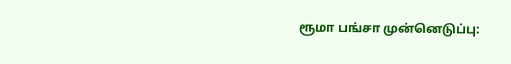ரூமா பங்சா முன்னெடுப்பு: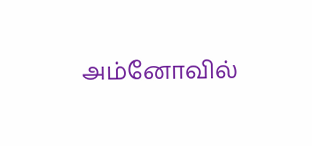அம்னோவில்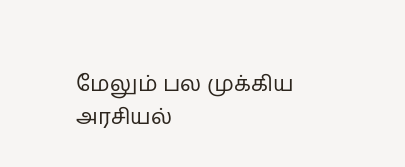மேலும் பல முக்கிய அரசியல்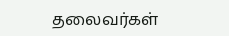தலைவர்கள்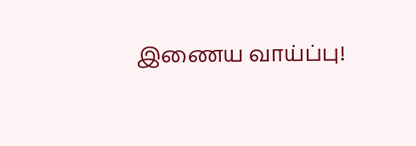இணைய வாய்ப்பு!